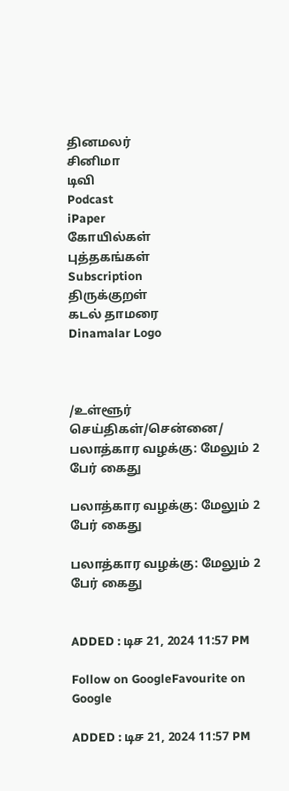தினமலர்
சினிமா
டிவி
Podcast
iPaper
கோயில்கள்
புத்தகங்கள்
Subscription
திருக்குறள்
கடல் தாமரை
Dinamalar Logo



/உள்ளூர் செய்திகள்/சென்னை/ பலாத்கார வழக்கு: மேலும் 2 பேர் கைது

பலாத்கார வழக்கு: மேலும் 2 பேர் கைது

பலாத்கார வழக்கு: மேலும் 2 பேர் கைது


ADDED : டிச 21, 2024 11:57 PM

Follow on GoogleFavourite on Google

ADDED : டிச 21, 2024 11:57 PM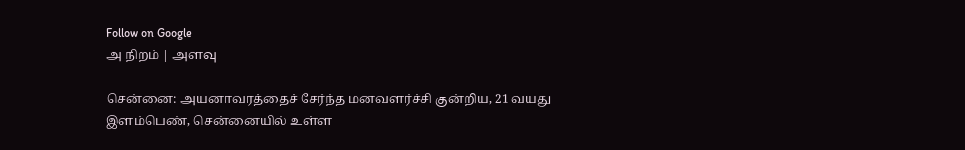Follow on Google
அ நிறம் | அளவு

சென்னை: அயனாவரத்தைச் சேர்ந்த மனவளர்ச்சி குன்றிய, 21 வயது இளம்பெண், சென்னையில் உள்ள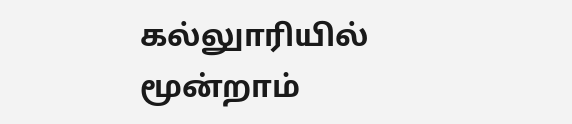கல்லுாரியில் மூன்றாம்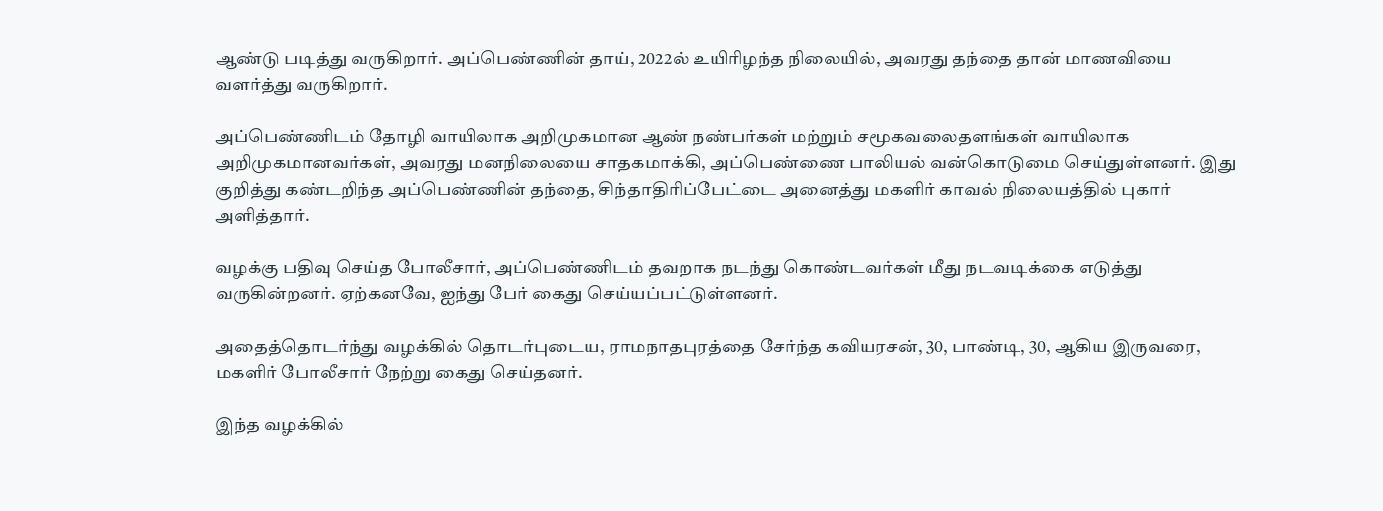ஆண்டு படித்து வருகிறார். அப்பெண்ணின் தாய், 2022ல் உயிரிழந்த நிலையில், அவரது தந்தை தான் மாணவியை வளர்த்து வருகிறார்.

அப்பெண்ணிடம் தோழி வாயிலாக அறிமுகமான ஆண் நண்பர்கள் மற்றும் சமூகவலைதளங்கள் வாயிலாக அறிமுகமானவர்கள், அவரது மனநிலையை சாதகமாக்கி, அப்பெண்ணை பாலியல் வன்கொடுமை செய்துள்ளனர். இது குறித்து கண்டறிந்த அப்பெண்ணின் தந்தை, சிந்தாதிரிப்பேட்டை அனைத்து மகளிர் காவல் நிலையத்தில் புகார் அளித்தார்.

வழக்கு பதிவு செய்த போலீசார், அப்பெண்ணிடம் தவறாக நடந்து கொண்டவர்கள் மீது நடவடிக்கை எடுத்து வருகின்றனர். ஏற்கனவே, ஐந்து பேர் கைது செய்யப்பட்டுள்ளனர்.

அதைத்தொடர்ந்து வழக்கில் தொடர்புடைய, ராமநாதபுரத்தை சேர்ந்த கவியரசன், 30, பாண்டி, 30, ஆகிய இருவரை, மகளிர் போலீசார் நேற்று கைது செய்தனர்.

இந்த வழக்கில்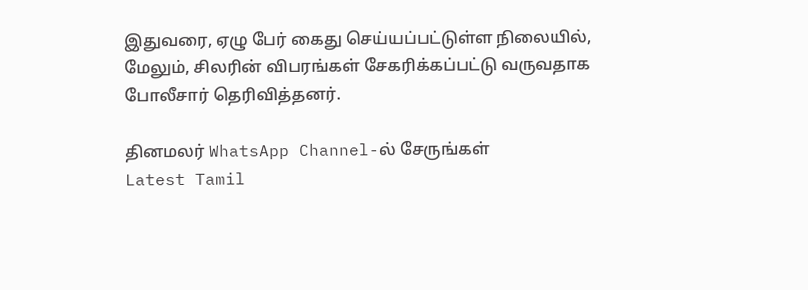இதுவரை, ஏழு பேர் கைது செய்யப்பட்டுள்ள நிலையில், மேலும், சிலரின் விபரங்கள் சேகரிக்கப்பட்டு வருவதாக போலீசார் தெரிவித்தனர்.

தினமலர் WhatsApp Channel-ல் சேருங்கள்
Latest Tamil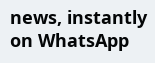news, instantly on WhatsApp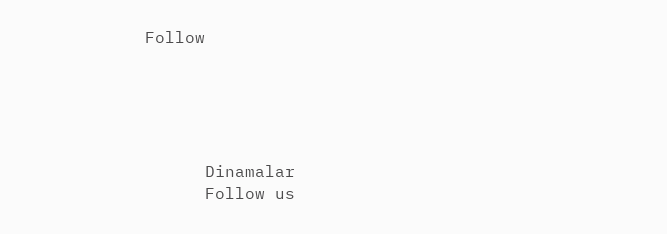Follow





      Dinamalar
      Follow us